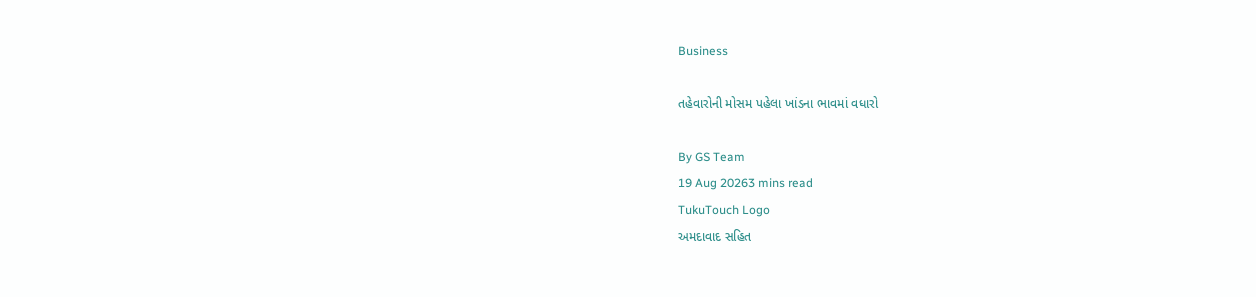Business

તહેવારોની મોસમ પહેલા ખાંડના ભાવમાં વધારો

By GS Team
19 Aug 20263 mins read
TukuTouch Logo
અમદાવાદ સહિત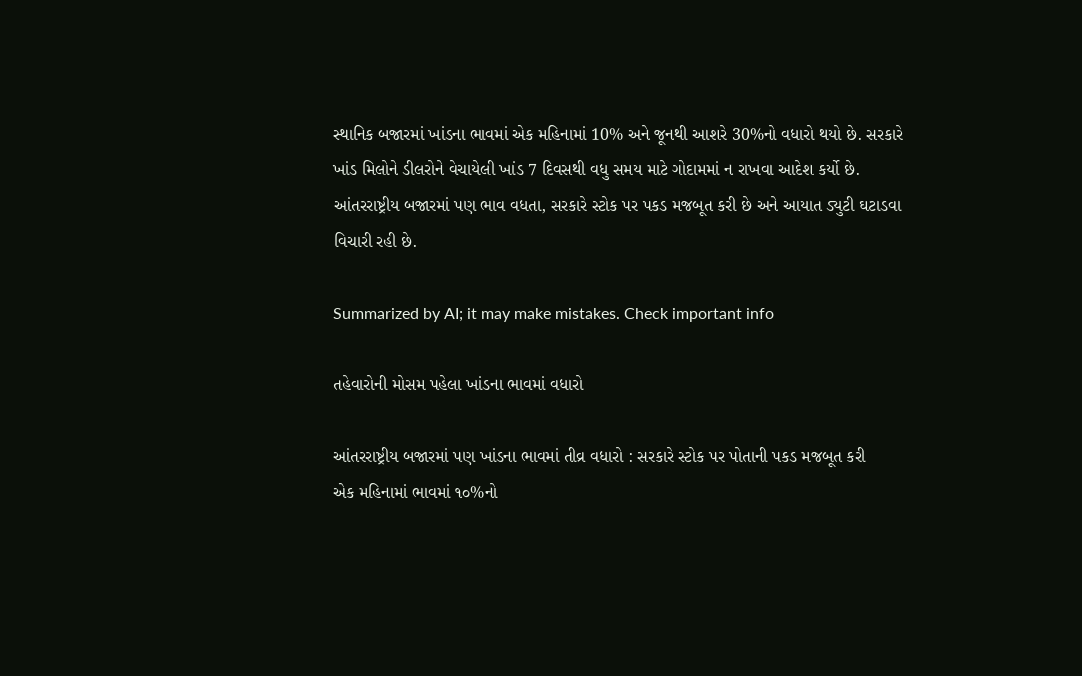સ્થાનિક બજારમાં ખાંડના ભાવમાં એક મહિનામાં 10% અને જૂનથી આશરે 30%નો વધારો થયો છે. સરકારે ખાંડ મિલોને ડીલરોને વેચાયેલી ખાંડ 7 દિવસથી વધુ સમય માટે ગોદામમાં ન રાખવા આદેશ કર્યો છે. આંતરરાષ્ટ્રીય બજારમાં પણ ભાવ વધતા, સરકારે સ્ટોક પર પકડ મજબૂત કરી છે અને આયાત ડ્યુટી ઘટાડવા વિચારી રહી છે.

Summarized by AI; it may make mistakes. Check important info

તહેવારોની મોસમ પહેલા ખાંડના ભાવમાં વધારો

આંતરરાષ્ટ્રીય બજારમાં પણ ખાંડના ભાવમાં તીવ્ર વધારો : સરકારે સ્ટોક પર પોતાની પકડ મજબૂત કરી
એક મહિનામાં ભાવમાં ૧૦%નો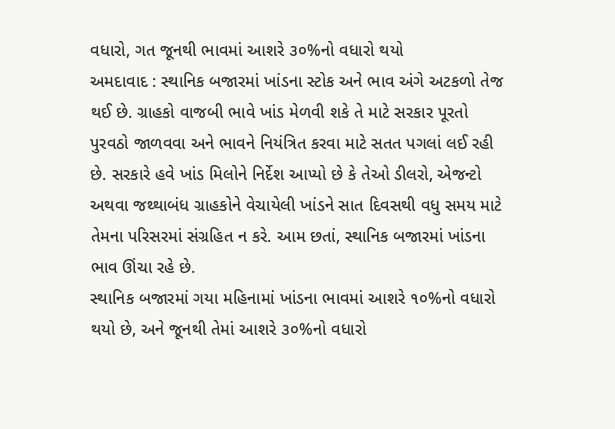વધારો, ગત જૂનથી ભાવમાં આશરે ૩૦%નો વધારો થયો
અમદાવાદ : સ્થાનિક બજારમાં ખાંડના સ્ટોક અને ભાવ અંગે અટકળો તેજ થઈ છે. ગ્રાહકો વાજબી ભાવે ખાંડ મેળવી શકે તે માટે સરકાર પૂરતો પુરવઠો જાળવવા અને ભાવને નિયંત્રિત કરવા માટે સતત પગલાં લઈ રહી છે. સરકારે હવે ખાંડ મિલોને નિર્દેશ આપ્યો છે કે તેઓ ડીલરો, એજન્ટો અથવા જથ્થાબંધ ગ્રાહકોને વેચાયેલી ખાંડને સાત દિવસથી વધુ સમય માટે તેમના પરિસરમાં સંગ્રહિત ન કરે. આમ છતાં, સ્થાનિક બજારમાં ખાંડના ભાવ ઊંચા રહે છે.
સ્થાનિક બજારમાં ગયા મહિનામાં ખાંડના ભાવમાં આશરે ૧૦%નો વધારો થયો છે, અને જૂનથી તેમાં આશરે ૩૦%નો વધારો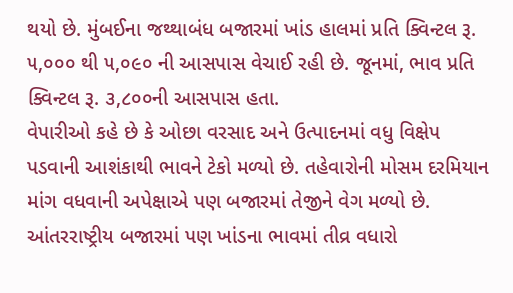થયો છે. મુંબઈના જથ્થાબંધ બજારમાં ખાંડ હાલમાં પ્રતિ ક્વિન્ટલ રૂ. ૫,૦૦૦ થી ૫,૦૯૦ ની આસપાસ વેચાઈ રહી છે. જૂનમાં, ભાવ પ્રતિ ક્વિન્ટલ રૂ. ૩,૮૦૦ની આસપાસ હતા.
વેપારીઓ કહે છે કે ઓછા વરસાદ અને ઉત્પાદનમાં વધુ વિક્ષેપ પડવાની આશંકાથી ભાવને ટેકો મળ્યો છે. તહેવારોની મોસમ દરમિયાન માંગ વધવાની અપેક્ષાએ પણ બજારમાં તેજીને વેગ મળ્યો છે. આંતરરાષ્ટ્રીય બજારમાં પણ ખાંડના ભાવમાં તીવ્ર વધારો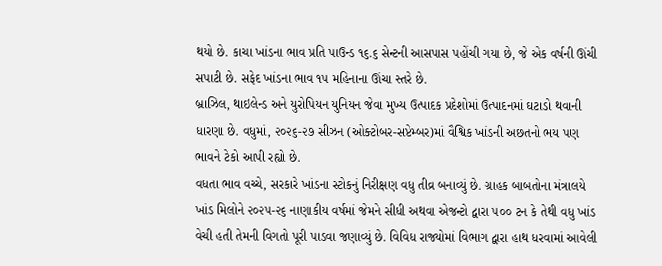થયો છે. કાચા ખાંડના ભાવ પ્રતિ પાઉન્ડ ૧૬.૬ સેન્ટની આસપાસ પહોંચી ગયા છે, જે એક વર્ષની ઊંચી સપાટી છે. સફેદ ખાંડના ભાવ ૧૫ મહિનાના ઊંચા સ્તરે છે.
બ્રાઝિલ, થાઇલેન્ડ અને યુરોપિયન યુનિયન જેવા મુખ્ય ઉત્પાદક પ્રદેશોમાં ઉત્પાદનમાં ઘટાડો થવાની ધારણા છે. વધુમાં, ૨૦૨૬-૨૭ સીઝન (ઓક્ટોબર-સપ્ટેમ્બર)માં વૈશ્વિક ખાંડની અછતનો ભય પણ ભાવને ટેકો આપી રહ્યો છે.
વધતા ભાવ વચ્ચે, સરકારે ખાંડના સ્ટોકનું નિરીક્ષણ વધુ તીવ્ર બનાવ્યું છે. ગ્રાહક બાબતોના મંત્રાલયે ખાંડ મિલોને ૨૦૨૫-૨૬ નાણાકીય વર્ષમાં જેમને સીધી અથવા એજન્ટો દ્વારા ૫૦૦ ટન કે તેથી વધુ ખાંડ વેચી હતી તેમની વિગતો પૂરી પાડવા જણાવ્યું છે. વિવિધ રાજ્યોમાં વિભાગ દ્વારા હાથ ધરવામાં આવેલી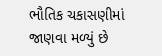ભૌતિક ચકાસણીમાં જાણવા મળ્યું છે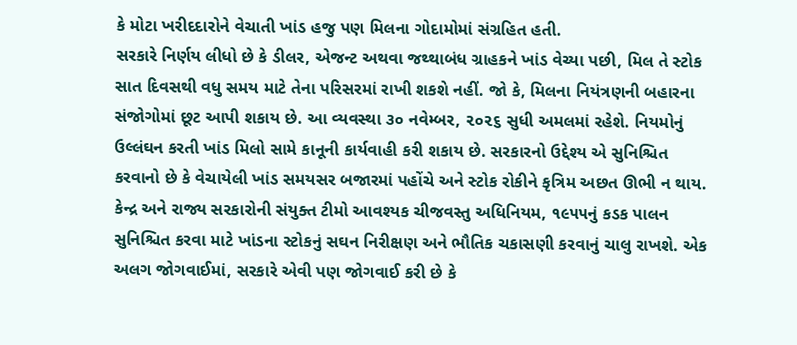કે મોટા ખરીદદારોને વેચાતી ખાંડ હજુ પણ મિલના ગોદામોમાં સંગ્રહિત હતી.
સરકારે નિર્ણય લીધો છે કે ડીલર, એજન્ટ અથવા જથ્થાબંધ ગ્રાહકને ખાંડ વેચ્યા પછી, મિલ તે સ્ટોક સાત દિવસથી વધુ સમય માટે તેના પરિસરમાં રાખી શકશે નહીં. જો કે, મિલના નિયંત્રણની બહારના સંજોગોમાં છૂટ આપી શકાય છે. આ વ્યવસ્થા ૩૦ નવેમ્બર, ૨૦૨૬ સુધી અમલમાં રહેશે. નિયમોનું ઉલ્લંઘન કરતી ખાંડ મિલો સામે કાનૂની કાર્યવાહી કરી શકાય છે. સરકારનો ઉદ્દેશ્ય એ સુનિશ્ચિત કરવાનો છે કે વેચાયેલી ખાંડ સમયસર બજારમાં પહોંચે અને સ્ટોક રોકીને કૃત્રિમ અછત ઊભી ન થાય.
કેન્દ્ર અને રાજ્ય સરકારોની સંયુક્ત ટીમો આવશ્યક ચીજવસ્તુ અધિનિયમ, ૧૯૫૫નું કડક પાલન સુનિશ્ચિત કરવા માટે ખાંડના સ્ટોકનું સઘન નિરીક્ષણ અને ભૌતિક ચકાસણી કરવાનું ચાલુ રાખશે. એક અલગ જોગવાઈમાં, સરકારે એવી પણ જોગવાઈ કરી છે કે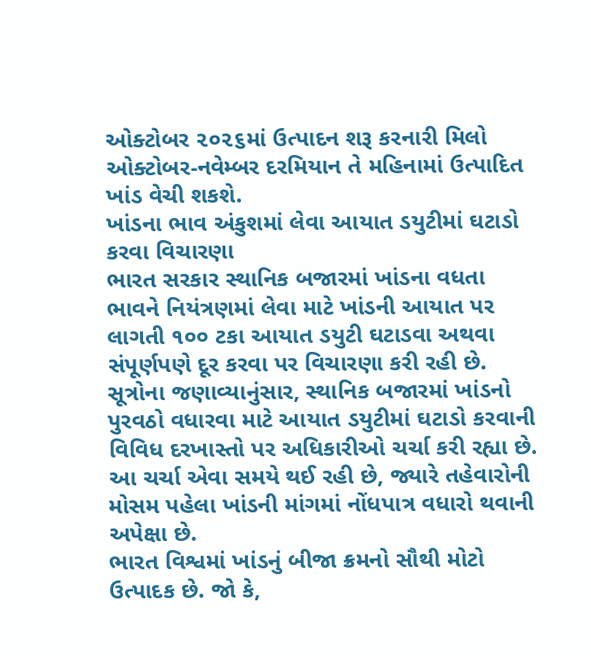ઓક્ટોબર ૨૦૨૬માં ઉત્પાદન શરૂ કરનારી મિલો ઓક્ટોબર-નવેમ્બર દરમિયાન તે મહિનામાં ઉત્પાદિત ખાંડ વેચી શકશે.
ખાંડના ભાવ અંકુશમાં લેવા આયાત ડયુટીમાં ઘટાડો કરવા વિચારણા
ભારત સરકાર સ્થાનિક બજારમાં ખાંડના વધતા ભાવને નિયંત્રણમાં લેવા માટે ખાંડની આયાત પર લાગતી ૧૦૦ ટકા આયાત ડયુટી ઘટાડવા અથવા સંપૂર્ણપણે દૂર કરવા પર વિચારણા કરી રહી છે. સૂત્રોના જણાવ્યાનુંસાર, સ્થાનિક બજારમાં ખાંડનો પુરવઠો વધારવા માટે આયાત ડયુટીમાં ઘટાડો કરવાની વિવિધ દરખાસ્તો પર અધિકારીઓ ચર્ચા કરી રહ્યા છે. આ ચર્ચા એવા સમયે થઈ રહી છે, જ્યારે તહેવારોની મોસમ પહેલા ખાંડની માંગમાં નોંધપાત્ર વધારો થવાની અપેક્ષા છે.
ભારત વિશ્વમાં ખાંડનું બીજા ક્રમનો સૌથી મોટો ઉત્પાદક છે. જો કે,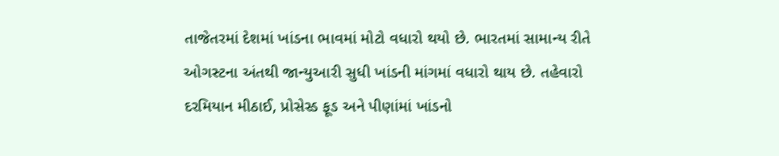તાજેતરમાં દેશમાં ખાંડના ભાવમાં મોટો વધારો થયો છે. ભારતમાં સામાન્ય રીતે ઓગસ્ટના અંતથી જાન્યુઆરી સુધી ખાંડની માંગમાં વધારો થાય છે. તહેવારો દરમિયાન મીઠાઈ, પ્રોસેસ્ડ ફૂડ અને પીણાંમાં ખાંડનો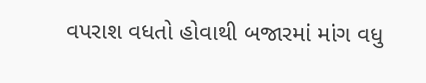વપરાશ વધતો હોવાથી બજારમાં માંગ વધુ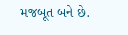મજબૂત બને છે.